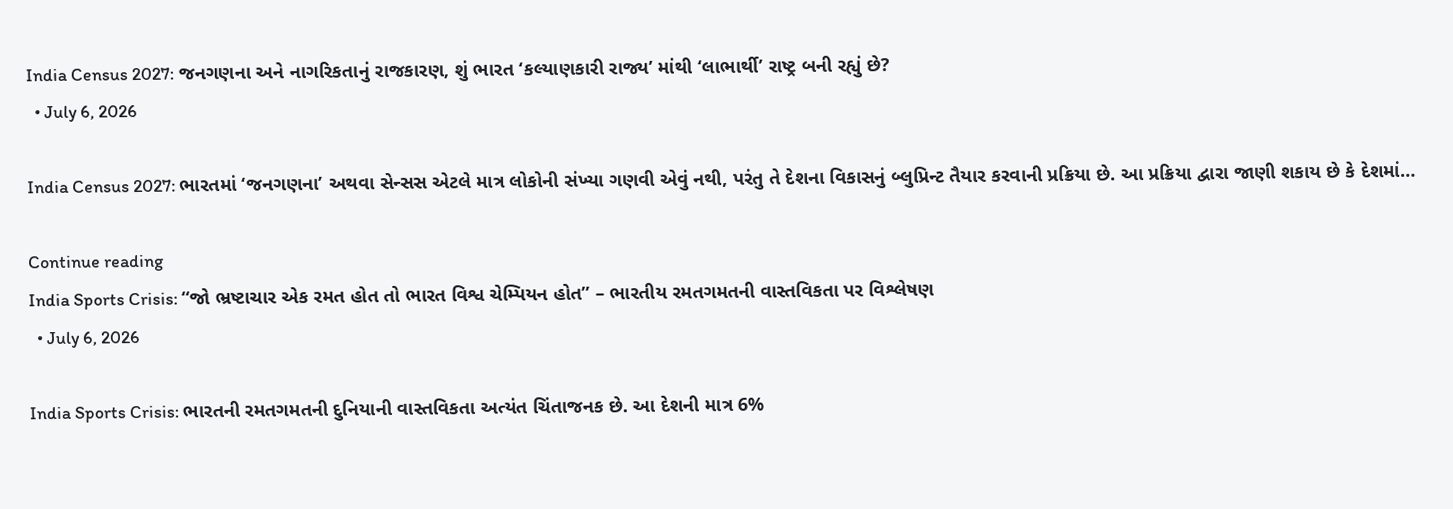India Census 2027: જનગણના અને નાગરિકતાનું રાજકારણ, શું ભારત ‘કલ્યાણકારી રાજ્ય’ માંથી ‘લાભાર્થી’ રાષ્ટ્ર બની રહ્યું છે?
  • July 6, 2026

India Census 2027: ભારતમાં ‘જનગણના’ અથવા સેન્સસ એટલે માત્ર લોકોની સંખ્યા ગણવી એવું નથી, પરંતુ તે દેશના વિકાસનું બ્લુપ્રિન્ટ તૈયાર કરવાની પ્રક્રિયા છે. આ પ્રક્રિયા દ્વારા જાણી શકાય છે કે દેશમાં…

Continue reading
India Sports Crisis: “જો ભ્રષ્ટાચાર એક રમત હોત તો ભારત વિશ્વ ચેમ્પિયન હોત” – ભારતીય રમતગમતની વાસ્તવિકતા પર વિશ્લેષણ
  • July 6, 2026

India Sports Crisis: ભારતની રમતગમતની દુનિયાની વાસ્તવિકતા અત્યંત ચિંતાજનક છે. આ દેશની માત્ર 6%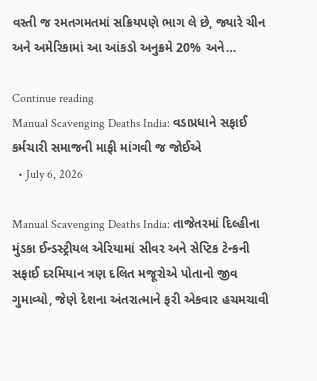વસ્તી જ રમતગમતમાં સક્રિયપણે ભાગ લે છે, જ્યારે ચીન અને અમેરિકામાં આ આંકડો અનુક્રમે 20% અને…

Continue reading
Manual Scavenging Deaths India: વડાપ્રધાને સફાઈ કર્મચારી સમાજની માફી માંગવી જ જોઈએ
  • July 6, 2026

Manual Scavenging Deaths India: તાજેતરમાં દિલ્હીના મુંડકા ઈન્ડસ્ટ્રીયલ એરિયામાં સીવર અને સેપ્ટિક ટેન્કની સફાઈ દરમિયાન ત્રણ દલિત મજૂરોએ પોતાનો જીવ ગુમાવ્યો, જેણે દેશના અંતરાત્માને ફરી એકવાર હચમચાવી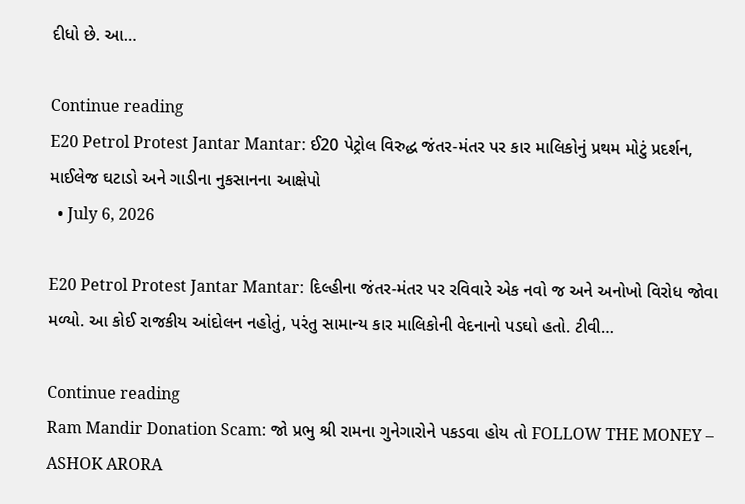દીધો છે. આ…

Continue reading
E20 Petrol Protest Jantar Mantar: ઈ20 પેટ્રોલ વિરુદ્ધ જંતર-મંતર પર કાર માલિકોનું પ્રથમ મોટું પ્રદર્શન, માઈલેજ ઘટાડો અને ગાડીના નુકસાનના આક્ષેપો
  • July 6, 2026

E20 Petrol Protest Jantar Mantar: દિલ્હીના જંતર-મંતર પર રવિવારે એક નવો જ અને અનોખો વિરોધ જોવા મળ્યો. આ કોઈ રાજકીય આંદોલન નહોતું, પરંતુ સામાન્ય કાર માલિકોની વેદનાનો પડઘો હતો. ટીવી…

Continue reading
Ram Mandir Donation Scam: જો પ્રભુ શ્રી રામના ગુનેગારોને પકડવા હોય તો FOLLOW THE MONEY – ASHOK ARORA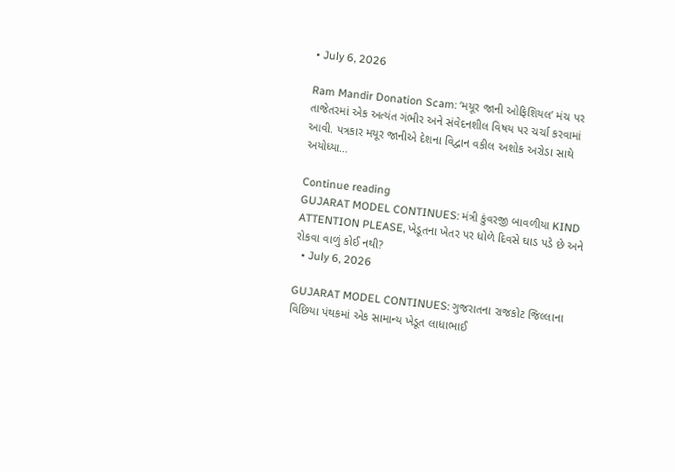• July 6, 2026

Ram Mandir Donation Scam: ‘મયૂર જાની ઓફિશિયલ’ મંચ પર તાજેતરમાં એક અત્યંત ગંભીર અને સંવેદનશીલ વિષય પર ચર્ચા કરવામાં આવી. પત્રકાર મયૂર જાનીએ દેશના વિદ્વાન વકીલ અશોક અરોડા સાથે અયોધ્યા…

Continue reading
GUJARAT MODEL CONTINUES: મંત્રી કુંવરજી બાવળીયા KIND ATTENTION PLEASE, ખેડૂતના ખેતર પર ધોળે દિવસે ઘાડ પડે છે અને રોકવા વાળું કોઈ નથી?
  • July 6, 2026

GUJARAT MODEL CONTINUES: ગુજરાતના રાજકોટ જિલ્લાના વિછિયા પંથકમાં એક સામાન્ય ખેડૂત લાધાભાઈ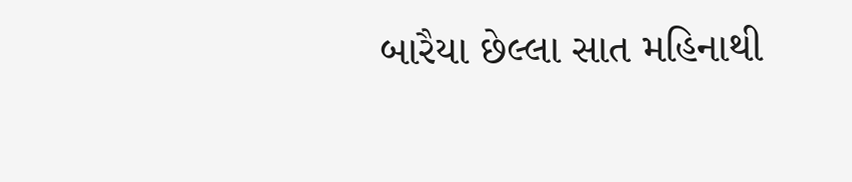બારૈયા છેલ્લા સાત મહિનાથી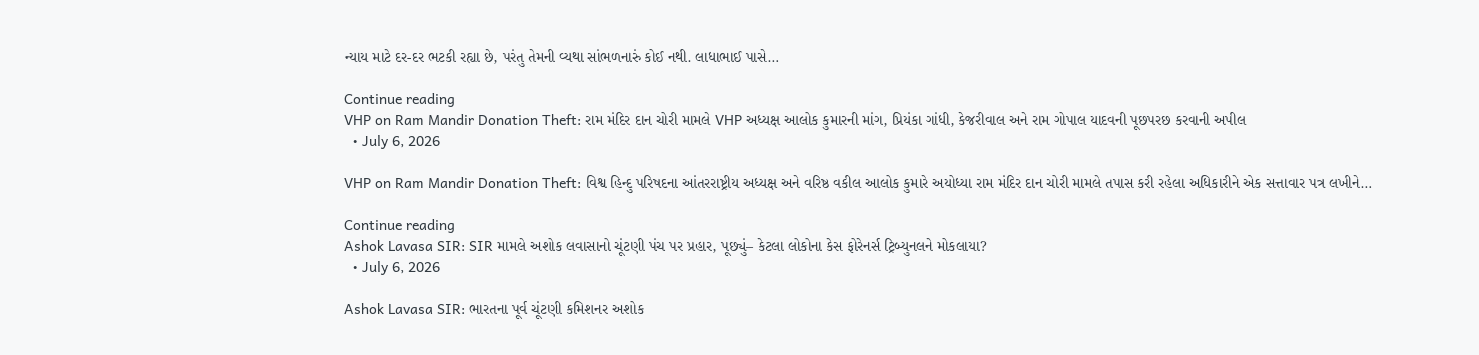ન્યાય માટે દર-દર ભટકી રહ્યા છે, પરંતુ તેમની વ્યથા સાંભળનારું કોઈ નથી. લાધાભાઈ પાસે…

Continue reading
VHP on Ram Mandir Donation Theft: રામ મંદિર દાન ચોરી મામલે VHP અધ્યક્ષ આલોક કુમારની માંગ, પ્રિયંકા ગાંધી, કેજરીવાલ અને રામ ગોપાલ યાદવની પૂછપરછ કરવાની અપીલ
  • July 6, 2026

VHP on Ram Mandir Donation Theft: વિશ્વ હિન્દુ પરિષદના આંતરરાષ્ટ્રીય અધ્યક્ષ અને વરિષ્ઠ વકીલ આલોક કુમારે અયોધ્યા રામ મંદિર દાન ચોરી મામલે તપાસ કરી રહેલા અધિકારીને એક સત્તાવાર પત્ર લખીને…

Continue reading
Ashok Lavasa SIR: SIR મામલે અશોક લવાસાનો ચૂંટણી પંચ પર પ્રહાર, પૂછ્યું– કેટલા લોકોના કેસ ફોરેનર્સ ટ્રિબ્યુનલને મોકલાયા?
  • July 6, 2026

Ashok Lavasa SIR: ભારતના પૂર્વ ચૂંટણી કમિશનર અશોક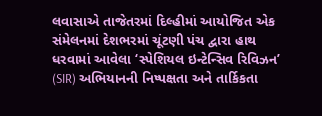લવાસાએ તાજેતરમાં દિલ્હીમાં આયોજિત એક સંમેલનમાં દેશભરમાં ચૂંટણી પંચ દ્વારા હાથ ધરવામાં આવેલા ‘સ્પેશિયલ ઇન્ટેન્સિવ રિવિઝન’ (SIR) અભિયાનની નિષ્પક્ષતા અને તાર્કિકતા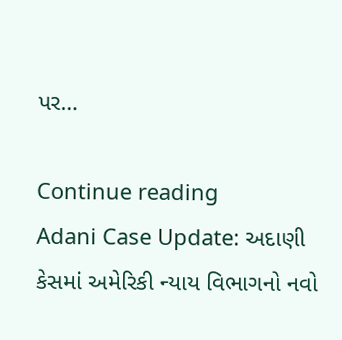પર…

Continue reading
Adani Case Update: અદાણી કેસમાં અમેરિકી ન્યાય વિભાગનો નવો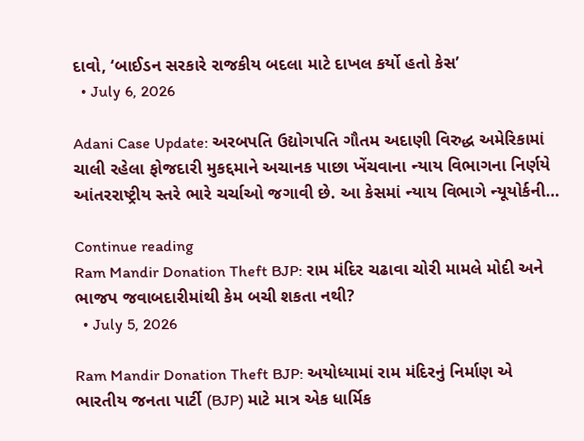દાવો, ‘બાઈડન સરકારે રાજકીય બદલા માટે દાખલ કર્યો હતો કેસ’
  • July 6, 2026

Adani Case Update: અરબપતિ ઉદ્યોગપતિ ગૌતમ અદાણી વિરુદ્ધ અમેરિકામાં ચાલી રહેલા ફોજદારી મુકદ્દમાને અચાનક પાછા ખેંચવાના ન્યાય વિભાગના નિર્ણયે આંતરરાષ્ટ્રીય સ્તરે ભારે ચર્ચાઓ જગાવી છે. આ કેસમાં ન્યાય વિભાગે ન્યૂયોર્કની…

Continue reading
Ram Mandir Donation Theft BJP: રામ મંદિર ચઢાવા ચોરી મામલે મોદી અને ભાજપ જવાબદારીમાંથી કેમ બચી શકતા નથી?
  • July 5, 2026

Ram Mandir Donation Theft BJP: અયોધ્યામાં રામ મંદિરનું નિર્માણ એ ભારતીય જનતા પાર્ટી (BJP) માટે માત્ર એક ધાર્મિક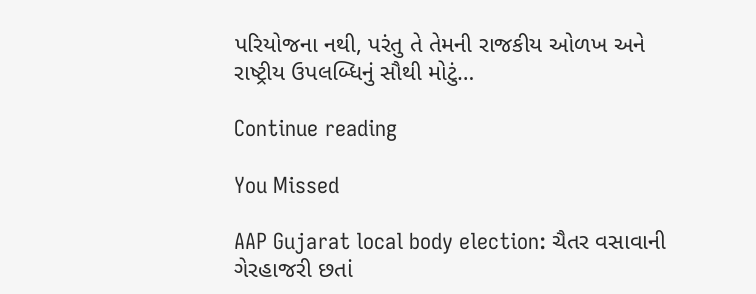પરિયોજના નથી, પરંતુ તે તેમની રાજકીય ઓળખ અને રાષ્ટ્રીય ઉપલબ્ધિનું સૌથી મોટું…

Continue reading

You Missed

AAP Gujarat local body election: ચૈતર વસાવાની ગેરહાજરી છતાં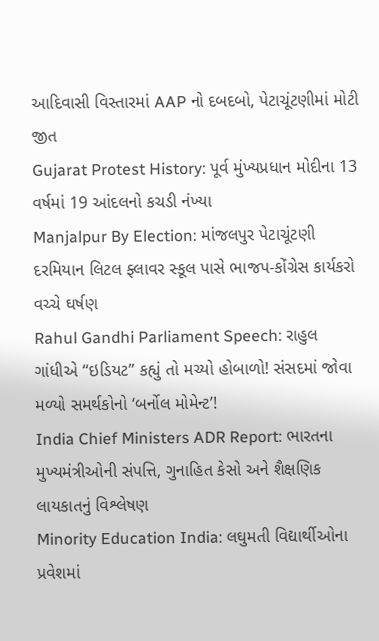આદિવાસી વિસ્તારમાં AAP નો દબદબો, પેટાચૂંટણીમાં મોટી જીત
Gujarat Protest History: પૂર્વ મુંખ્યપ્રધાન મોદીના 13 વર્ષમાં 19 આંદલનો કચડી નંખ્યા
Manjalpur By Election: માંજલપુર પેટાચૂંટણી દરમિયાન લિટલ ફ્લાવર સ્કૂલ પાસે ભાજપ-કોંગ્રેસ કાર્યકરો વચ્ચે ઘર્ષણ
Rahul Gandhi Parliament Speech: રાહુલ ગાંધીએ “ઇડિયટ” કહ્યું તો મચ્યો હોબાળો! સંસદમાં જોવા મળ્યો સમર્થકોનો ‘બર્નોલ મોમેન્ટ’!
India Chief Ministers ADR Report: ભારતના મુખ્યમંત્રીઓની સંપત્તિ, ગુનાહિત કેસો અને શૈક્ષણિક લાયકાતનું વિશ્લેષણ
Minority Education India: લઘુમતી વિદ્યાર્થીઓના પ્રવેશમાં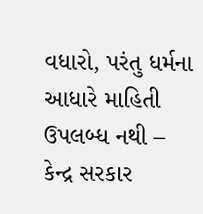વધારો, પરંતુ ધર્મના આધારે માહિતી ઉપલબ્ધ નથી – કેન્દ્ર સરકાર